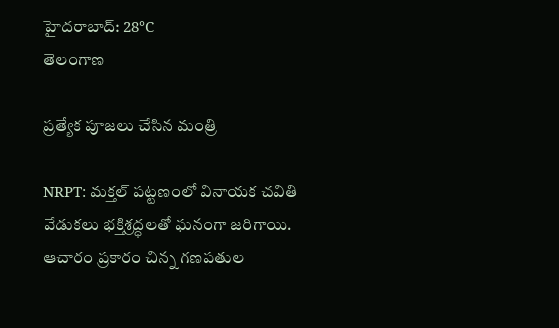హైదరాబాద్: 28°C
తెలంగాణ

ప్రత్యేక పూజలు చేసిన మంత్రి

NRPT: మక్తల్ పట్టణంలో వినాయక చవితి వేడుకలు భక్తిశ్రద్ధలతో ఘనంగా జరిగాయి. ఆచారం ప్రకారం చిన్న గణపతుల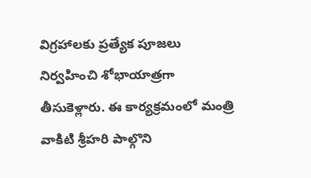విగ్రహాలకు ప్రత్యేక పూజలు నిర్వహించి శోభాయాత్రగా తీసుకెళ్లారు. ఈ కార్యక్రమంలో మంత్రి వాకిటి శ్రీహరి పాల్గొని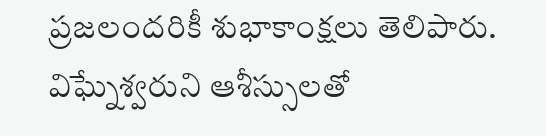ప్రజలందరికీ శుభాకాంక్షలు తెలిపారు. విఘ్నేశ్వరుని ఆశీస్సులతో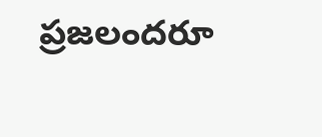ప్రజలందరూ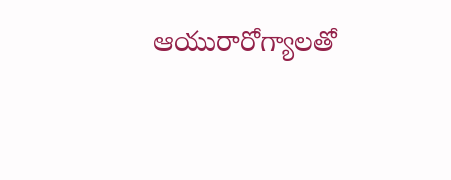ఆయురారోగ్యాలతో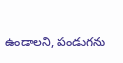ఉండాలని, పండుగను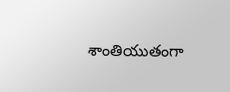శాంతియుతంగా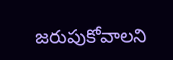జరుపుకోవాలని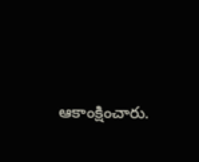ఆకాంక్షించారు.